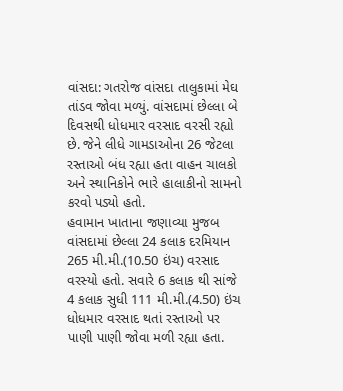વાંસદા: ગતરોજ વાંસદા તાલુકામાં મેઘ તાંડવ જોવા મળ્યું. વાંસદામાં છેલ્લા બે દિવસથી ધોધમાર વરસાદ વરસી રહ્યો છે. જેને લીધે ગામડાઓના 26 જેટલા રસ્તાઓ બંધ રહ્યા હતા વાહન ચાલકો અને સ્થાનિકોને ભારે હાલાકીનો સામનો કરવો પડ્યો હતો.
હવામાન ખાતાના જણાવ્યા મુજબ વાંસદામાં છેલ્લા 24 કલાક દરમિયાન 265 મી.મી.(10.50 ઇંચ) વરસાદ વરસ્યો હતો. સવારે 6 કલાક થી સાંજે 4 કલાક સુધી 111 મી.મી.(4.50) ઇંચ ધોધમાર વરસાદ થતાં રસ્તાઓ પર પાણી પાણી જોવા મળી રહ્યા હતા.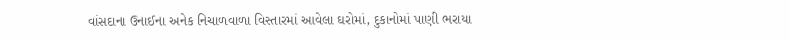વાંસદાના ઉનાઈના અનેક નિચાળવાળા વિસ્તારમાં આવેલા ઘરોમાં, દુકાનોમાં પાણી ભરાયા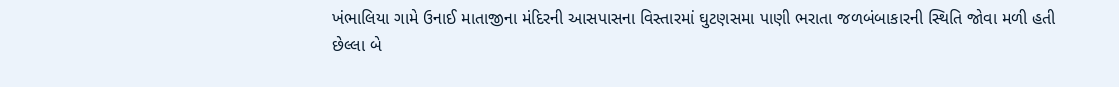ખંભાલિયા ગામે ઉનાઈ માતાજીના મંદિરની આસપાસના વિસ્તારમાં ઘુટણસમા પાણી ભરાતા જળબંબાકારની સ્થિતિ જોવા મળી હતી
છેલ્લા બે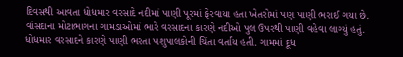દિવસથી આવતા ધોધમાર વરસાદે નદીમાં પાણી પૂરમાં ફેરવાયા હતા ખેતરોમાં પણ પાણી ભરાઈ ગયા છે. વાંસદાના મોટાભાગના ગામડાઓમાં ભારે વરસાદના કારણે નદીઓ પુલ ઉપરથી પાણી વહેવા લાગ્યું હતું. ધોધમાર વરસાદને કારણે પાણી ભરતા પશુપાલકોની ચિંતા વર્તાય હતી. ગામમાં દૂધ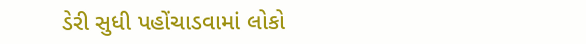ડેરી સુધી પહોંચાડવામાં લોકો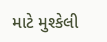માટે મુશ્કેલી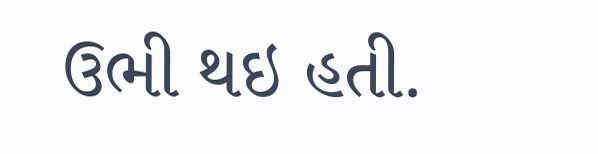ઉભી થઇ હતી.